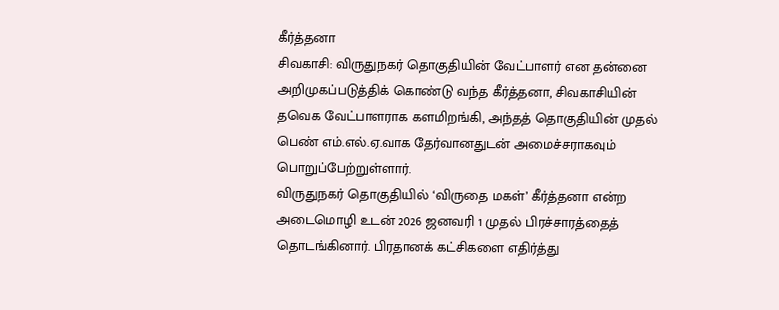கீர்த்தனா
சிவகாசி: விருதுநகர் தொகுதியின் வேட்பாளர் என தன்னை அறிமுகப்படுத்திக் கொண்டு வந்த கீர்த்தனா, சிவகாசியின் தவெக வேட்பாளராக களமிறங்கி, அந்தத் தொகுதியின் முதல் பெண் எம்.எல்.ஏ.வாக தேர்வானதுடன் அமைச்சராகவும் பொறுப்பேற்றுள்ளார்.
விருதுநகர் தொகுதியில் ‘விருதை மகள்’ கீர்த்தனா என்ற அடைமொழி உடன் 2026 ஜனவரி 1 முதல் பிரச்சாரத்தைத் தொடங்கினார். பிரதானக் கட்சிகளை எதிர்த்து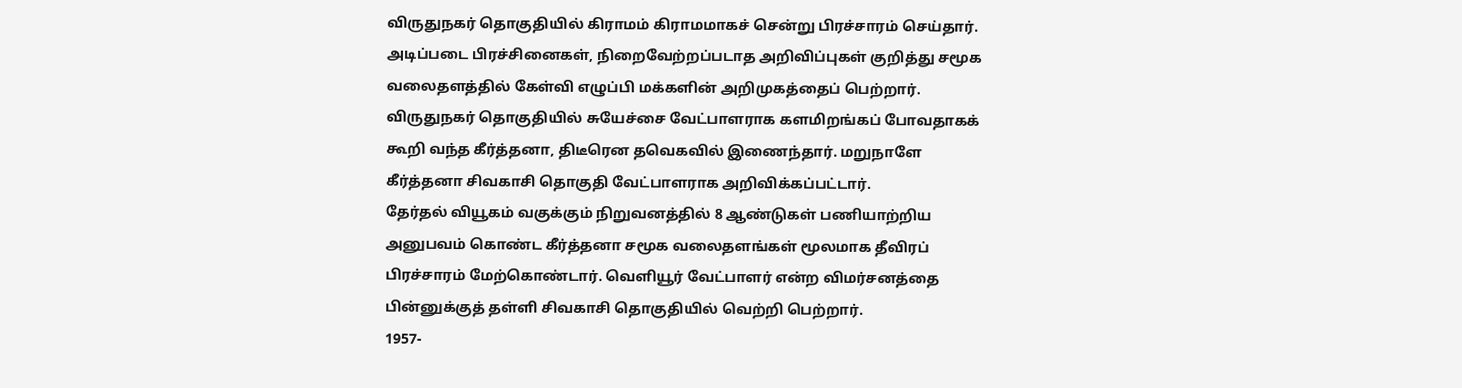விருதுநகர் தொகுதியில் கிராமம் கிராமமாகச் சென்று பிரச்சாரம் செய்தார். அடிப்படை பிரச்சினைகள், நிறைவேற்றப்படாத அறிவிப்புகள் குறித்து சமூக வலைதளத்தில் கேள்வி எழுப்பி மக்களின் அறிமுகத்தைப் பெற்றார்.
விருதுநகர் தொகுதியில் சுயேச்சை வேட்பாளராக களமிறங்கப் போவதாகக் கூறி வந்த கீர்த்தனா, திடீரென தவெகவில் இணைந்தார். மறுநாளே கீர்த்தனா சிவகாசி தொகுதி வேட்பாளராக அறிவிக்கப்பட்டார்.
தேர்தல் வியூகம் வகுக்கும் நிறுவனத்தில் 8 ஆண்டுகள் பணியாற்றிய அனுபவம் கொண்ட கீர்த்தனா சமூக வலைதளங்கள் மூலமாக தீவிரப் பிரச்சாரம் மேற்கொண்டார். வெளியூர் வேட்பாளர் என்ற விமர்சனத்தை பின்னுக்குத் தள்ளி சிவகாசி தொகுதியில் வெற்றி பெற்றார்.
1957-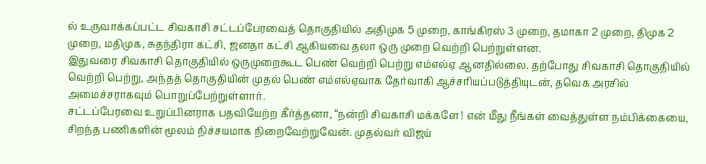ல் உருவாக்கப்பட்ட சிவகாசி சட்டப்பேரவைத் தொகுதியில் அதிமுக 5 முறை, காங்கிரஸ் 3 முறை, தமாகா 2 முறை, திமுக 2 முறை, மதிமுக, சுதந்திரா கட்சி, ஜனதா கட்சி ஆகியவை தலா ஒரு முறை வெற்றி பெற்றுள்ளன.
இதுவரை சிவகாசி தொகுதியில் ஒருமுறைகூட பெண் வெற்றி பெற்று எம்எல்ஏ ஆனதில்லை. தற்போது சிவகாசி தொகுதியில் வெற்றி பெற்று, அந்தத் தொகுதியின் முதல் பெண் எம்எல்ஏவாக தேர்வாகி ஆச்சரியப்படுத்தியுடன், தவெக அரசில் அமைச்சராகவும் பொறுப்பேற்றுள்ளார்.
சட்டப்பேரவை உறுப்பினராக பதவியேற்ற கீர்த்தனா, “நன்றி சிவகாசி மக்களே! என் மீது நீங்கள் வைத்துள்ள நம்பிக்கையை, சிறந்த பணிகளின் மூலம் நிச்சயமாக நிறைவேற்றுவேன். முதல்வர் விஜய்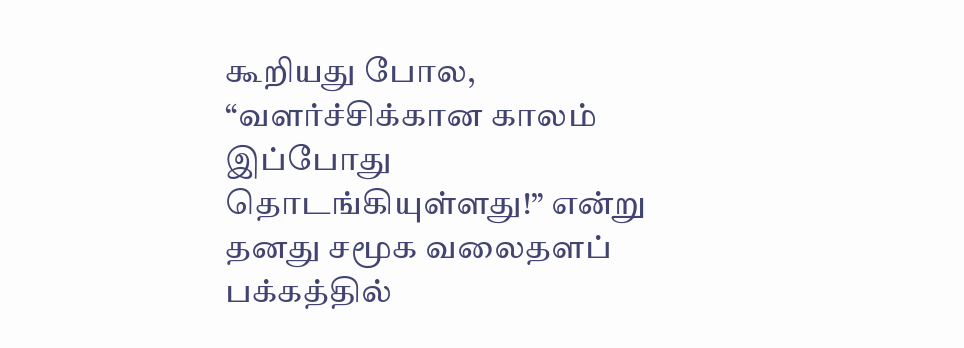கூறியது போல, “வளர்ச்சிக்கான காலம் இப்போது தொடங்கியுள்ளது!” என்று தனது சமூக வலைதளப் பக்கத்தில்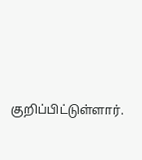குறிப்பிட்டுள்ளார்.